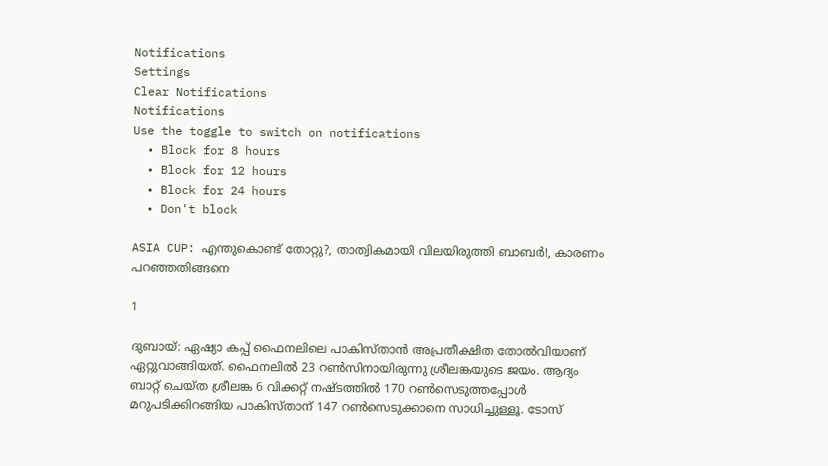Notifications
Settings
Clear Notifications
Notifications
Use the toggle to switch on notifications
  • Block for 8 hours
  • Block for 12 hours
  • Block for 24 hours
  • Don't block

ASIA CUP: എന്തുകൊണ്ട് തോറ്റു?, താത്വികമായി വിലയിരുത്തി ബാബര്‍!, കാരണം പറഞ്ഞതിങ്ങനെ

1

ദുബായ്: ഏഷ്യാ കപ്പ് ഫൈനലിലെ പാകിസ്താന്‍ അപ്രതീക്ഷിത തോല്‍വിയാണ് ഏറ്റുവാങ്ങിയത്. ഫൈനലില്‍ 23 റണ്‍സിനായിരുന്നു ശ്രീലങ്കയുടെ ജയം. ആദ്യം ബാറ്റ് ചെയ്ത ശ്രീലങ്ക 6 വിക്കറ്റ് നഷ്ടത്തില്‍ 170 റണ്‍സെടുത്തപ്പോള്‍ മറുപടിക്കിറങ്ങിയ പാകിസ്താന് 147 റണ്‍സെടുക്കാനെ സാധിച്ചുള്ളൂ. ടോസ്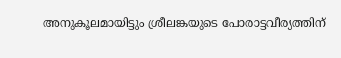അനുകൂലമായിട്ടും ശ്രീലങ്കയുടെ പോരാട്ടവീര്യത്തിന്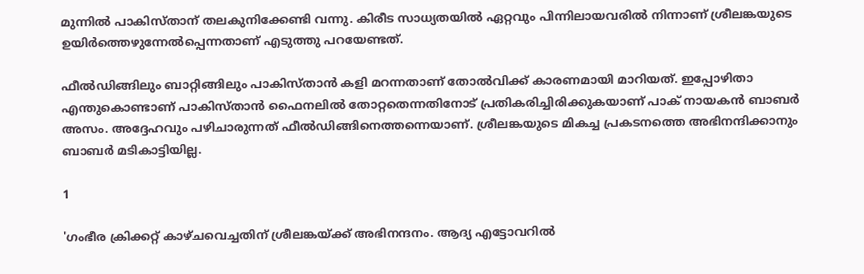മുന്നില്‍ പാകിസ്താന് തലകുനിക്കേണ്ടി വന്നു. കിരീട സാധ്യതയില്‍ ഏറ്റവും പിന്നിലായവരില്‍ നിന്നാണ് ശ്രീലങ്കയുടെ ഉയിര്‍ത്തെഴുന്നേല്‍പ്പെന്നതാണ് എടുത്തു പറയേണ്ടത്.

ഫീല്‍ഡിങ്ങിലും ബാറ്റിങ്ങിലും പാകിസ്താന്‍ കളി മറന്നതാണ് തോല്‍വിക്ക് കാരണമായി മാറിയത്. ഇപ്പോഴിതാ എന്തുകൊണ്ടാണ് പാകിസ്താന്‍ ഫൈനലില്‍ തോറ്റതെന്നതിനോട് പ്രതികരിച്ചിരിക്കുകയാണ് പാക് നായകന്‍ ബാബര്‍ അസം. അദ്ദേഹവും പഴിചാരുന്നത് ഫീല്‍ഡിങ്ങിനെത്തന്നെയാണ്. ശ്രീലങ്കയുടെ മികച്ച പ്രകടനത്തെ അഭിനന്ദിക്കാനും ബാബര്‍ മടികാട്ടിയില്ല.

1

'ഗംഭീര ക്രിക്കറ്റ് കാഴ്ചവെച്ചതിന് ശ്രീലങ്കയ്ക്ക് അഭിനന്ദനം. ആദ്യ എട്ടോവറില്‍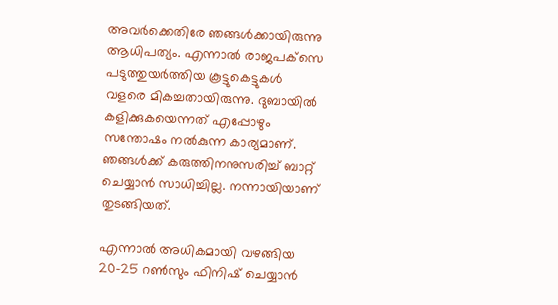അവര്‍ക്കെതിരേ ഞങ്ങള്‍ക്കായിരുന്നു ആധിപത്യം. എന്നാല്‍ രാജപക്‌സെ പടുത്തുയര്‍ത്തിയ കൂട്ടുകെട്ടുകള്‍ വളരെ മികച്ചതായിരുന്നു. ദുബായില്‍ കളിക്കുകയെന്നത് എപ്പോഴും സന്തോഷം നല്‍കുന്ന കാര്യമാണ്. ഞങ്ങള്‍ക്ക് കരുത്തിനനുസരിച്ച് ബാറ്റ് ചെയ്യാന്‍ സാധിച്ചില്ല. നന്നായിയാണ് തുടങ്ങിയത്.

എന്നാല്‍ അധികമായി വഴങ്ങിയ 20-25 റണ്‍സും ഫിനിഷ് ചെയ്യാന്‍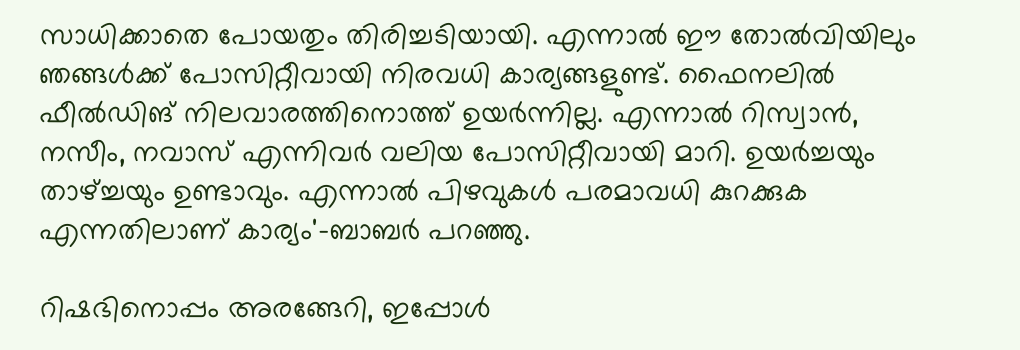സാധിക്കാതെ പോയതും തിരിച്ചടിയായി. എന്നാല്‍ ഈ തോല്‍വിയിലും ഞങ്ങള്‍ക്ക് പോസിറ്റീവായി നിരവധി കാര്യങ്ങളുണ്ട്. ഫൈനലില്‍ ഫീല്‍ഡിങ് നിലവാരത്തിനൊത്ത് ഉയര്‍ന്നില്ല. എന്നാല്‍ റിസ്വാന്‍, നസീം, നവാസ് എന്നിവര്‍ വലിയ പോസിറ്റീവായി മാറി. ഉയര്‍ച്ചയും താഴ്ച്ചയും ഉണ്ടാവും. എന്നാല്‍ പിഴവുകള്‍ പരമാവധി കുറക്കുക എന്നതിലാണ് കാര്യം'-ബാബര്‍ പറഞ്ഞു.

റിഷഭിനൊപ്പം അരങ്ങേറി, ഇപ്പോള്‍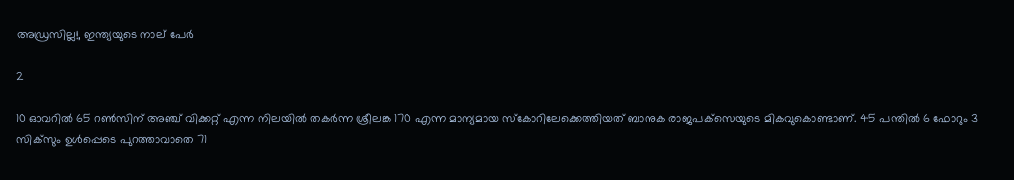അഡ്രസില്ല!, ഇന്ത്യയുടെ നാല് പേര്‍

2

10 ഓവറില്‍ 65 റണ്‍സിന് അഞ്ച് വിക്കറ്റ് എന്ന നിലയില്‍ തകര്‍ന്ന ശ്രീലങ്ക 170 എന്ന മാന്യമായ സ്‌കോറിലേക്കെത്തിയത് ബാനുക രാജപക്‌സെയുടെ മികവുകൊണ്ടാണ്. 45 പന്തില്‍ 6 ഫോറും 3 സിക്‌സും ഉള്‍പ്പെടെ പുറത്താവാതെ 71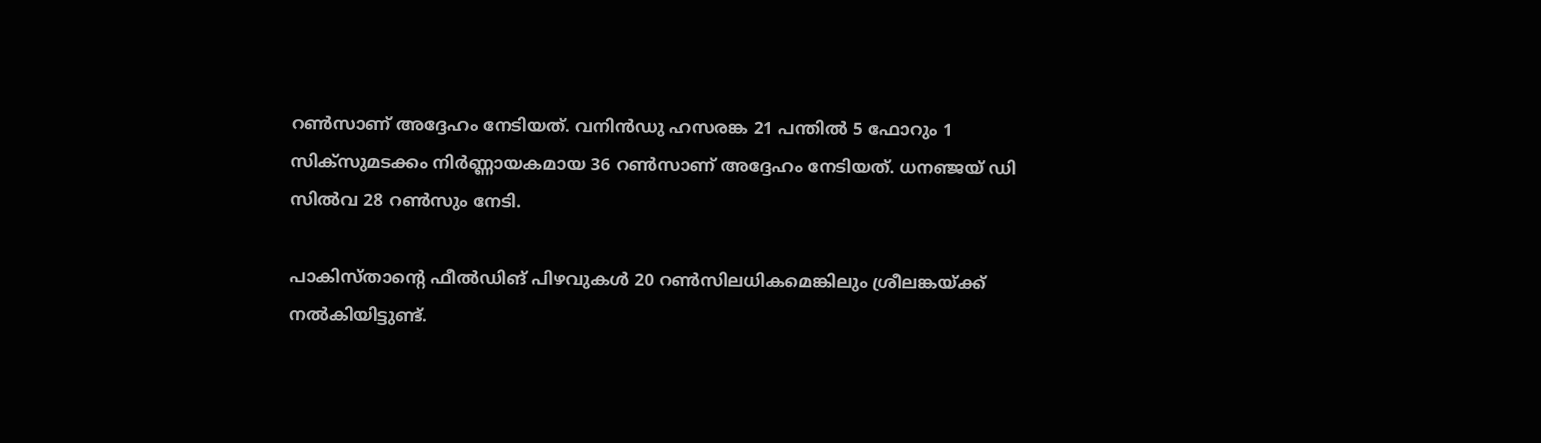റണ്‍സാണ് അദ്ദേഹം നേടിയത്. വനിന്‍ഡു ഹസരങ്ക 21 പന്തില്‍ 5 ഫോറും 1 സിക്‌സുമടക്കം നിര്‍ണ്ണായകമായ 36 റണ്‍സാണ് അദ്ദേഹം നേടിയത്. ധനഞ്ജയ് ഡി സില്‍വ 28 റണ്‍സും നേടി.

പാകിസ്താന്റെ ഫീല്‍ഡിങ് പിഴവുകള്‍ 20 റണ്‍സിലധികമെങ്കിലും ശ്രീലങ്കയ്ക്ക് നല്‍കിയിട്ടുണ്ട്.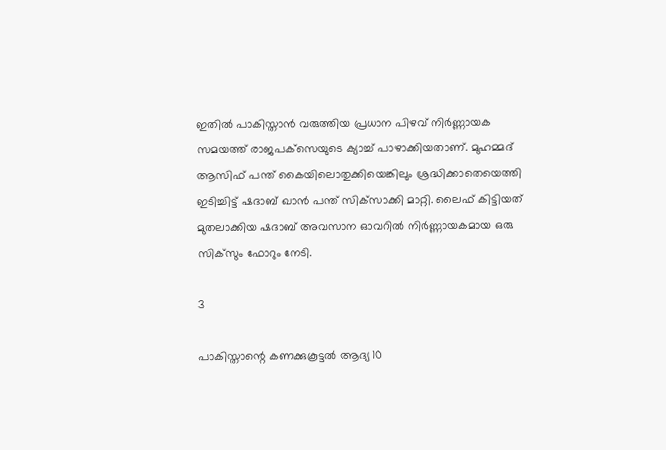ഇതില്‍ പാകിസ്താന്‍ വരുത്തിയ പ്രധാന പിഴവ് നിര്‍ണ്ണായക സമയത്ത് രാജപക്‌സെയുടെ ക്യാച്ച് പാഴാക്കിയതാണ്. മുഹമ്മദ് ആസിഫ് പന്ത് കൈയിലൊതുക്കിയെങ്കിലും ശ്രദ്ധിക്കാതെയെത്തി ഇടിച്ചിട്ട് ഷദാബ് ഖാന്‍ പന്ത് സിക്‌സാക്കി മാറ്റി. ലൈഫ് കിട്ടിയത് മുതലാക്കിയ ഷദാബ് അവസാന ഓവറില്‍ നിര്‍ണ്ണായകമായ ഒരു സിക്‌സും ഫോറും നേടി.

3

പാകിസ്താന്റെ കണക്കുകൂട്ടല്‍ ആദ്യ 10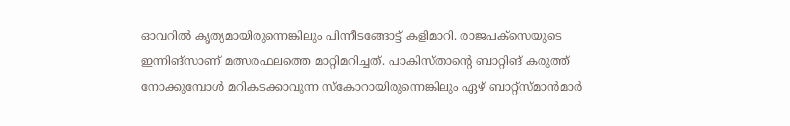ഓവറില്‍ കൃത്യമായിരുന്നെങ്കിലും പിന്നീടങ്ങോട്ട് കളിമാറി. രാജപക്‌സെയുടെ ഇന്നിങ്‌സാണ് മത്സരഫലത്തെ മാറ്റിമറിച്ചത്. പാകിസ്താന്റെ ബാറ്റിങ് കരുത്ത് നോക്കുമ്പോള്‍ മറികടക്കാവുന്ന സ്‌കോറായിരുന്നെങ്കിലും ഏഴ് ബാറ്റ്‌സ്മാന്‍മാര്‍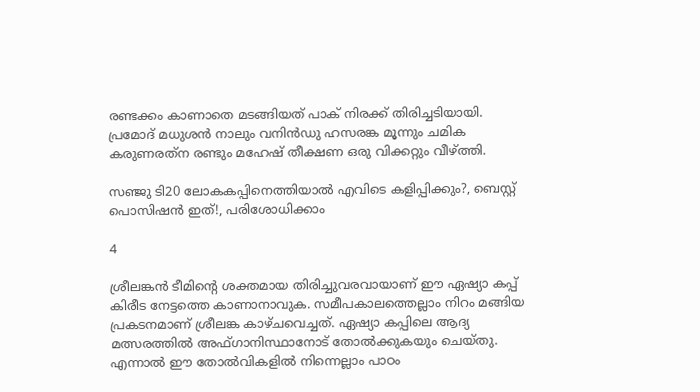രണ്ടക്കം കാണാതെ മടങ്ങിയത് പാക് നിരക്ക് തിരിച്ചടിയായി. പ്രമോദ് മധുശന്‍ നാലും വനിന്‍ഡു ഹസരങ്ക മൂന്നും ചമിക കരുണരത്‌ന രണ്ടും മഹേഷ് തീക്ഷണ ഒരു വിക്കറ്റും വീഴ്ത്തി.

സഞ്ജു ടി20 ലോകകപ്പിനെത്തിയാല്‍ എവിടെ കളിപ്പിക്കും?, ബെസ്റ്റ് പൊസിഷന്‍ ഇത്!, പരിശോധിക്കാം

4

ശ്രീലങ്കന്‍ ടീമിന്റെ ശക്തമായ തിരിച്ചുവരവായാണ് ഈ ഏഷ്യാ കപ്പ് കിരീട നേട്ടത്തെ കാണാനാവുക. സമീപകാലത്തെല്ലാം നിറം മങ്ങിയ പ്രകടനമാണ് ശ്രീലങ്ക കാഴ്ചവെച്ചത്. ഏഷ്യാ കപ്പിലെ ആദ്യ മത്സരത്തില്‍ അഫ്ഗാനിസ്ഥാനോട് തോല്‍ക്കുകയും ചെയ്തു. എന്നാല്‍ ഈ തോല്‍വികളില്‍ നിന്നെല്ലാം പാഠം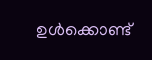ഉള്‍ക്കൊണ്ട്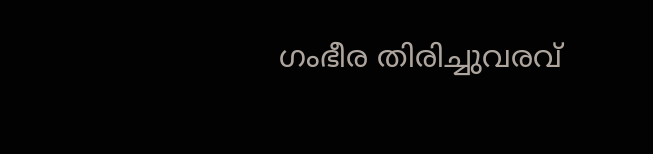ഗംഭീര തിരിച്ചുവരവ്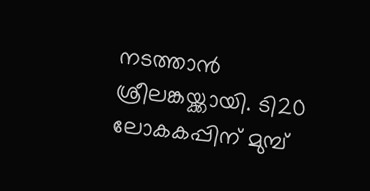നടത്താന്‍ ശ്രീലങ്കയ്ക്കായി. ടി20 ലോകകപ്പിന് മുമ്പ്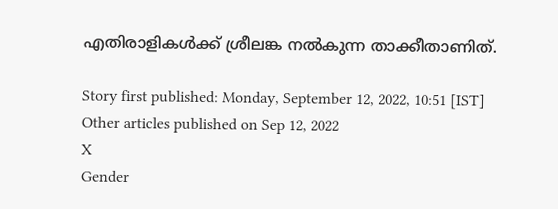എതിരാളികള്‍ക്ക് ശ്രീലങ്ക നല്‍കുന്ന താക്കീതാണിത്.

Story first published: Monday, September 12, 2022, 10:51 [IST]
Other articles published on Sep 12, 2022
X
Gender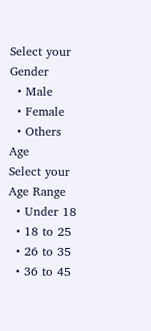Select your Gender
  • Male
  • Female
  • Others
Age
Select your Age Range
  • Under 18
  • 18 to 25
  • 26 to 35
  • 36 to 45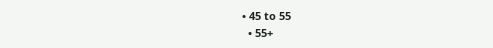• 45 to 55
  • 55+